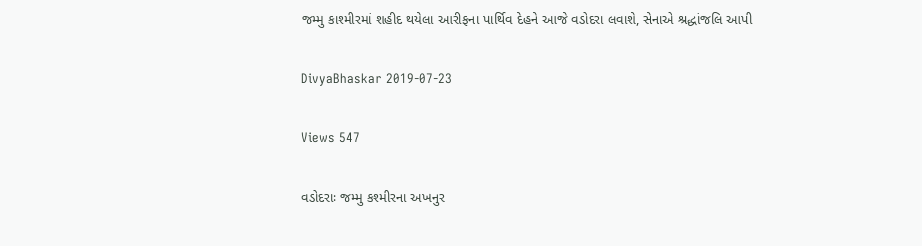જમ્મુ કાશ્મીરમાં શહીદ થયેલા આરીફના પાર્થિવ દેહને આજે વડોદરા લવાશે, સેનાએ શ્રદ્ધાંજલિ આપી

DivyaBhaskar 2019-07-23

Views 547

વડોદરાઃ જમ્મુ કશ્મીરના અખનુર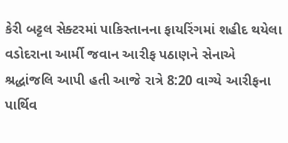કેરી બટ્ટલ સેક્ટરમાં પાકિસ્તાનના ફાયરિંગમાં શહીદ થયેલા વડોદરાના આર્મી જવાન આરીફ પઠાણને સેનાએ શ્રદ્ધાંજલિ આપી હતી આજે રાત્રે 8:20 વાગ્યે આરીફના પાર્થિવ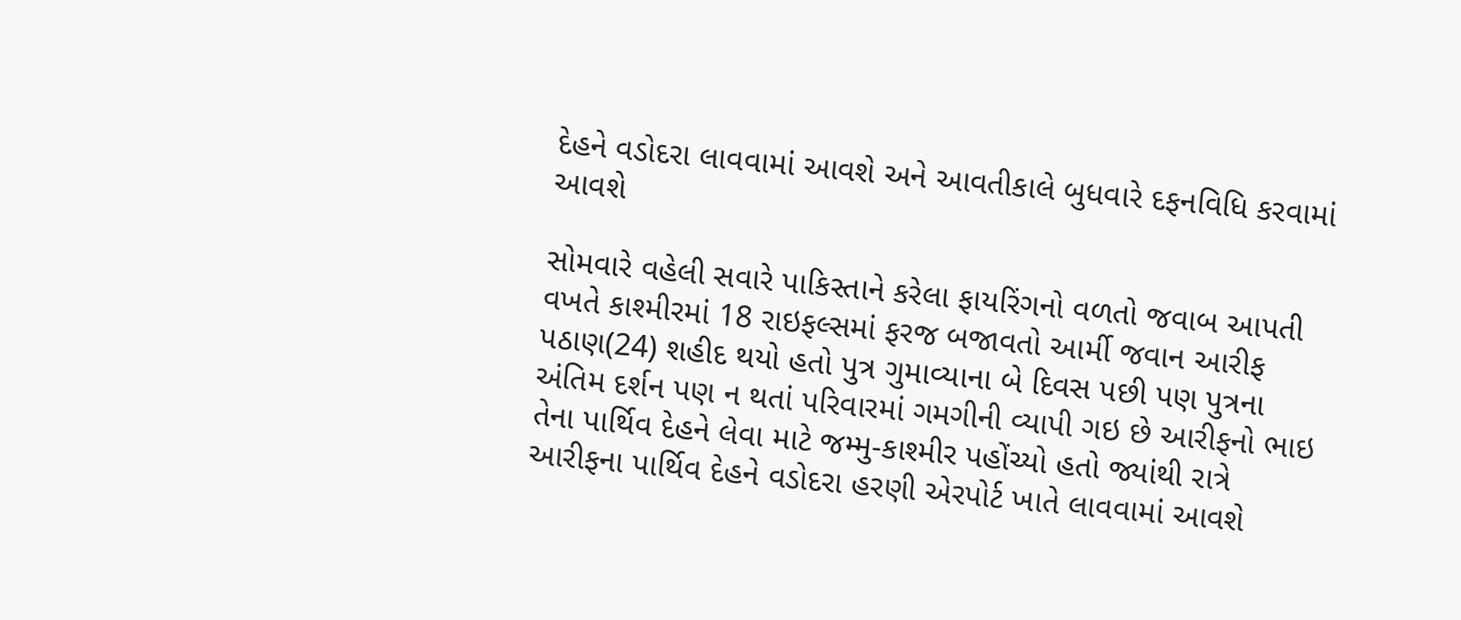દેહને વડોદરા લાવવામાં આવશે અને આવતીકાલે બુધવારે દફનવિધિ કરવામાં આવશે

સોમવારે વહેલી સવારે પાકિસ્તાને કરેલા ફાયરિંગનો વળતો જવાબ આપતી વખતે કાશ્મીરમાં 18 રાઇફલ્સમાં ફરજ બજાવતો આર્મી જવાન આરીફ પઠાણ(24) શહીદ થયો હતો પુત્ર ગુમાવ્યાના બે દિવસ પછી પણ પુત્રના અંતિમ દર્શન પણ ન થતાં પરિવારમાં ગમગીની વ્યાપી ગઇ છે આરીફનો ભાઇ તેના પાર્થિવ દેહને લેવા માટે જમ્મુ-કાશ્મીર પહોંચ્યો હતો જ્યાંથી રાત્રે આરીફના પાર્થિવ દેહને વડોદરા હરણી એરપોર્ટ ખાતે લાવવામાં આવશે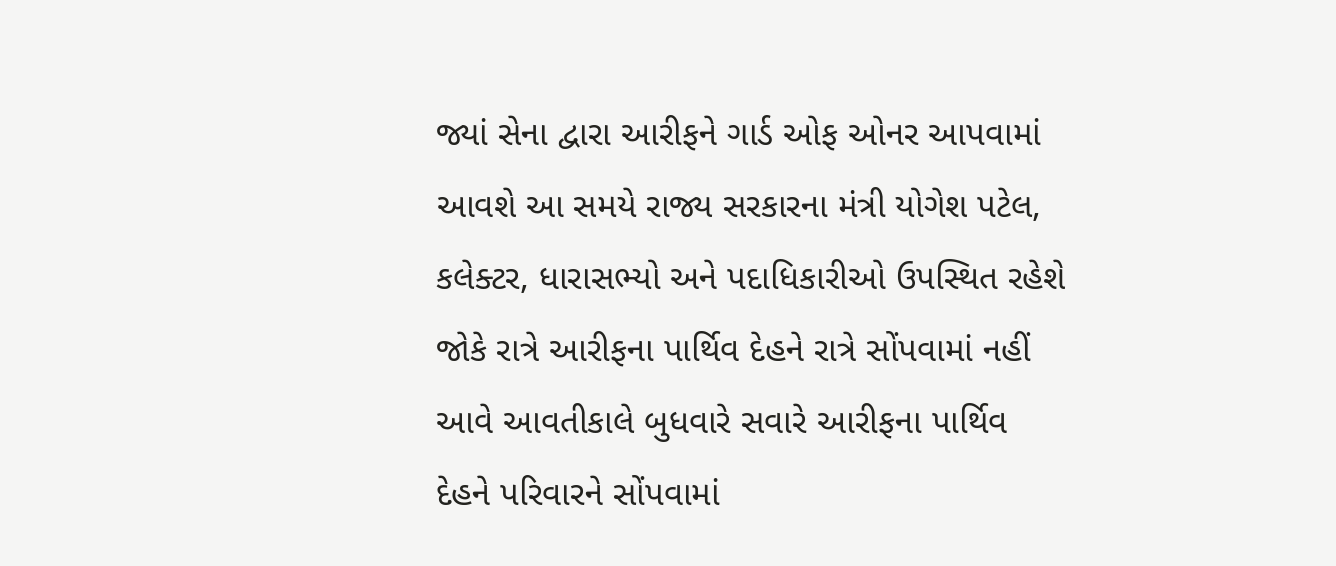જ્યાં સેના દ્વારા આરીફને ગાર્ડ ઓફ ઓનર આપવામાં આવશે આ સમયે રાજ્ય સરકારના મંત્રી યોગેશ પટેલ, કલેક્ટર, ધારાસભ્યો અને પદાધિકારીઓ ઉપસ્થિત રહેશે જોકે રાત્રે આરીફના પાર્થિવ દેહને રાત્રે સોંપવામાં નહીં આવે આવતીકાલે બુધવારે સવારે આરીફના પાર્થિવ દેહને પરિવારને સોંપવામાં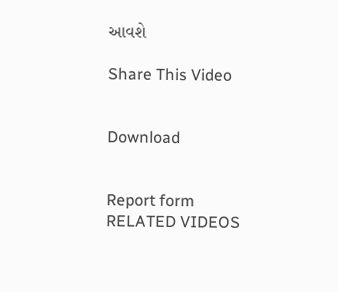આવશે

Share This Video


Download


Report form
RELATED VIDEOS